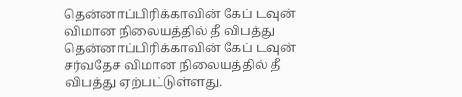தென்னாப்பிரிக்காவின் கேப் டவுன் விமான நிலையத்தில் தீ விபத்து
தென்னாப்பிரிக்காவின் கேப் டவுன் சர்வதேச விமான நிலையத்தில் தீ விபத்து ஏற்பட்டுள்ளது.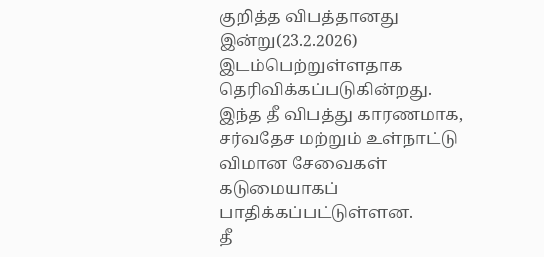குறித்த விபத்தானது இன்று(23.2.2026) இடம்பெற்றுள்ளதாக தெரிவிக்கப்படுகின்றது.
இந்த தீ விபத்து காரணமாக, சர்வதேச மற்றும் உள்நாட்டு விமான சேவைகள் கடுமையாகப் பாதிக்கப்பட்டுள்ளன.
தீ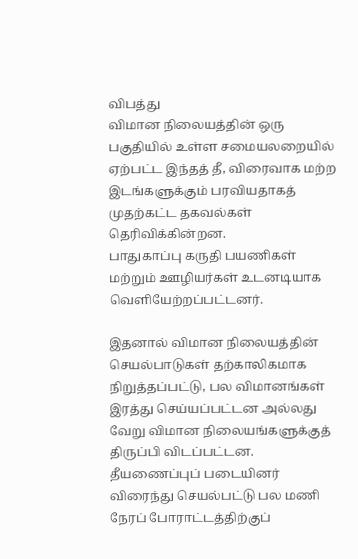விபத்து
விமான நிலையத்தின் ஒரு பகுதியில் உள்ள சமையலறையில் ஏற்பட்ட இந்தத் தீ, விரைவாக மற்ற இடங்களுக்கும் பரவியதாகத் முதற்கட்ட தகவல்கள் தெரிவிக்கின்றன.
பாதுகாப்பு கருதி பயணிகள் மற்றும் ஊழியர்கள் உடனடியாக வெளியேற்றப்பட்டனர்.

இதனால் விமான நிலையத்தின் செயல்பாடுகள் தற்காலிகமாக நிறுத்தப்பட்டு, பல விமானங்கள் இரத்து செய்யப்பட்டன அல்லது வேறு விமான நிலையங்களுக்குத் திருப்பி விடப்பட்டன.
தீயணைப்புப் படையினர் விரைந்து செயல்பட்டு பல மணி நேரப் போராட்டத்திற்குப்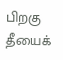பிறகு தீயைக்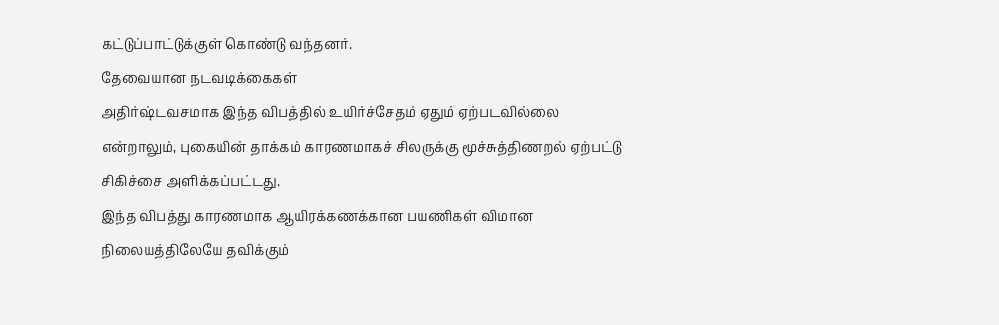கட்டுப்பாட்டுக்குள் கொண்டு வந்தனர்.
தேவையான நடவடிக்கைகள்
அதிர்ஷ்டவசமாக இந்த விபத்தில் உயிர்ச்சேதம் ஏதும் ஏற்படவில்லை என்றாலும், புகையின் தாக்கம் காரணமாகச் சிலருக்கு மூச்சுத்திணறல் ஏற்பட்டு சிகிச்சை அளிக்கப்பட்டது.
இந்த விபத்து காரணமாக ஆயிரக்கணக்கான பயணிகள் விமான நிலையத்திலேயே தவிக்கும்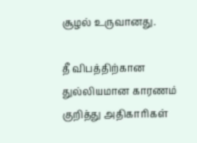சூழல் உருவானது.

தீ விபத்திற்கான துல்லியமான காரணம் குறித்து அதிகாரிகள்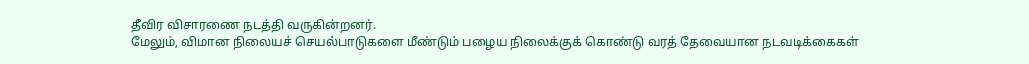தீவிர விசாரணை நடத்தி வருகின்றனர்.
மேலும், விமான நிலையச் செயல்பாடுகளை மீண்டும் பழைய நிலைக்குக் கொண்டு வரத் தேவையான நடவடிக்கைகள்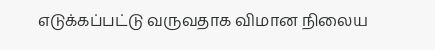எடுக்கப்பட்டு வருவதாக விமான நிலைய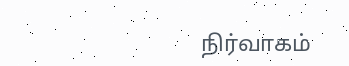நிர்வாகம்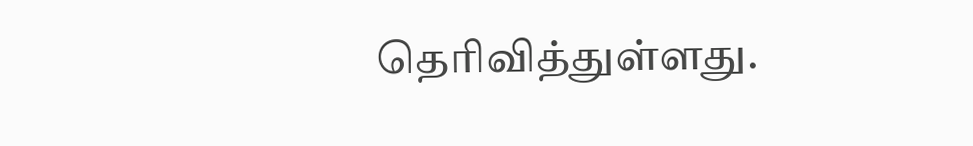தெரிவித்துள்ளது.